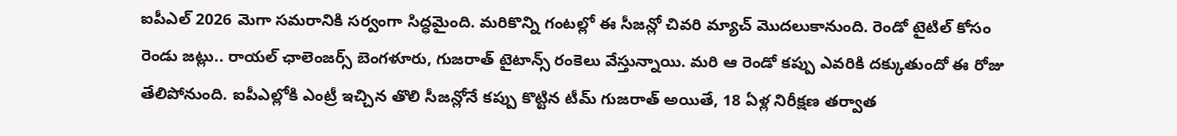ఐపీఎల్ 2026 మెగా సమరానికి సర్వంగా సిద్ధమైంది. మరికొన్ని గంటల్లో ఈ సీజన్లో చివరి మ్యాచ్ మొదలుకానుంది. రెండో టైటిల్ కోసం రెండు జట్లు.. రాయల్ ఛాలెంజర్స్ బెంగళూరు, గుజరాత్ టైటాన్స్ రంకెలు వేస్తున్నాయి. మరి ఆ రెండో కప్పు ఎవరికి దక్కుతుందో ఈ రోజు తేలిపోనుంది. ఐపీఎల్లోకి ఎంట్రీ ఇచ్చిన తొలి సీజన్లోనే కప్పు కొట్టిన టీమ్ గుజరాత్ అయితే, 18 ఏళ్ల నిరీక్షణ తర్వాత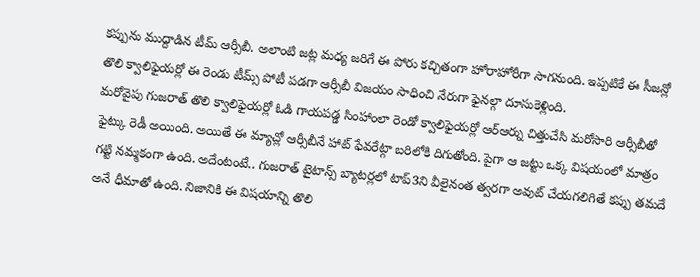కప్పును ముద్దాడిన టీమ్ ఆర్సీబీ. అలాంటి జట్ల మధ్య జరిగే ఈ పోరు కచ్చితంగా హోరాహోరీగా సాగనుంది. ఇప్పటికే ఈ సీజన్లో తొలి క్వాలిఫైయర్లో ఈ రెండు టీమ్స్ పోటీ పడగా ఆర్సీబీ విజయం సాధించి నేరుగా ఫైనల్గా దూసుకెళ్లింది.
మరోవైపు గుజరాత్ తొలి క్వాలిఫైయర్లో ఓడి గాయపడ్డ సింహాంలా రెండో క్వాలిఫైయర్లో ఆర్ఆర్ను చిత్తుచేసి మరోసారి ఆర్సీబీతో ఫైట్కు రెడీ అయింది. అయితే ఈ మ్యాచ్లో ఆర్సీబీనే హాట్ ఫేవరేట్గా బరిలోకి దిగుతోంది. పైగా ఆ జట్టు ఒక్క విషయంలో మాత్రం గట్టి నమ్మకంగా ఉంది. అదేంటంటే.. గుజరాత్ టైటాన్స్ బ్యాటర్లలో టాప్3ని వీలైనంత త్వరగా అవుట్ చేయగలిగితే కప్పు తమదే అనే ధీమాతో ఉంది. నిజానికి ఈ విషయాన్ని తొలి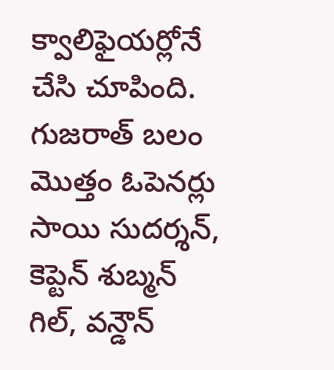క్వాలిఫైయర్లోనే చేసి చూపింది. గుజరాత్ బలం మొత్తం ఓపెనర్లు సాయి సుదర్శన్, కెప్టెన్ శుబ్మన్ గిల్, వన్డౌన్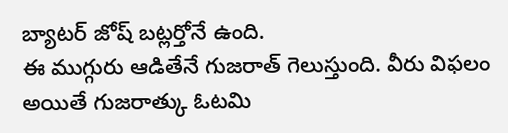బ్యాటర్ జోష్ బట్లర్తోనే ఉంది.
ఈ ముగ్గురు ఆడితేనే గుజరాత్ గెలుస్తుంది. వీరు విఫలం అయితే గుజరాత్కు ఓటమి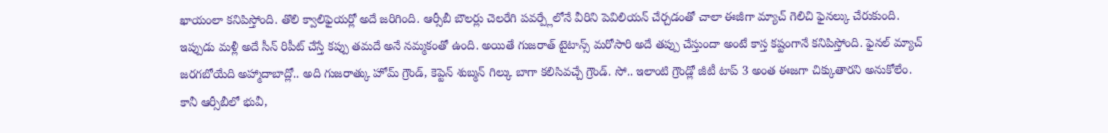ఖాయంలా కనిపిస్తోంది. తొలి క్వాలిఫైయర్లో అదే జరిగింది. ఆర్సీబీ బౌలర్లు చెలరేగి పవర్ప్లేలోనే వీరిని పెవిలియన్ చేర్చడంతో చాలా ఈజీగా మ్యాచ్ గెలిచి ఫైనల్కు చేరుకుంది. ఇప్పుడు మళ్లీ అదే సీన్ రిపీట్ చేస్తే కప్పు తమదే అనే నమ్మకంతో ఉంది. అయితే గుజరాత్ టైటాన్స్ మరోసారి అదే తప్పు చేస్తుందా అంటే కాస్త కష్టంగానే కనిపిస్తోంది. ఫైనల్ మ్యాచ్ జరగబోయేది అహ్మాదాబాద్లో.. అది గుజరాత్కు హోమ్ గ్రౌండ్, కెప్టెన్ శుబ్మన్ గిల్కు బాగా కలిసివచ్చే గ్రౌండ్. సో.. ఇలాంటి గ్రౌండ్లో జీటీ టాప్ 3 అంత ఈజగా చిక్కుతారని అనుకోలేం. కానీ ఆర్సీబీలో భువీ,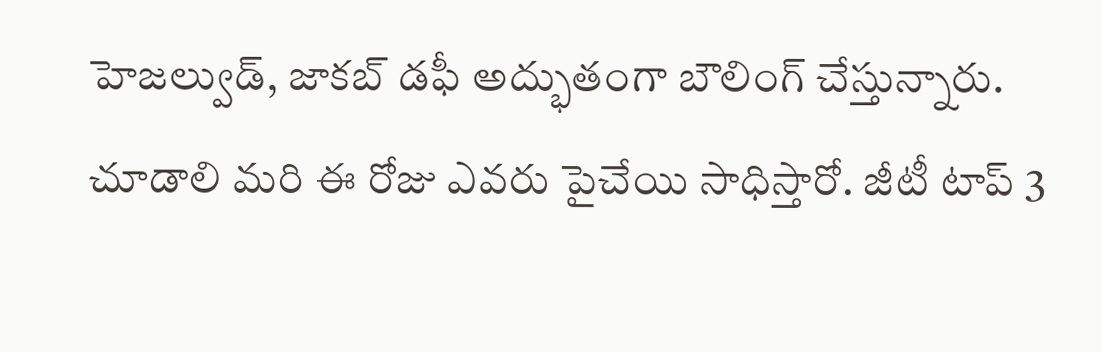హెజల్వుడ్, జాకబ్ డఫీ అద్భుతంగా బౌలింగ్ చేస్తున్నారు. చూడాలి మరి ఈ రోజు ఎవరు పైచేయి సాధిస్తారో. జీటీ టాప్ 3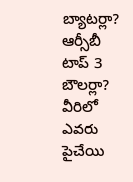బ్యాటర్లా? ఆర్సీబీ టాప్ 3 బౌలర్లా? వీరిలో ఎవరు పైచేయి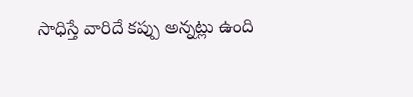సాధిస్తే వారిదే కప్పు అన్నట్లు ఉంది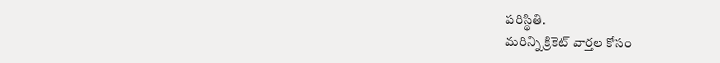పరిస్థితి.
మరిన్ని క్రికెట్ వార్తల కోసం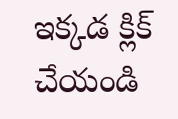ఇక్కడ క్లిక్ చేయండి